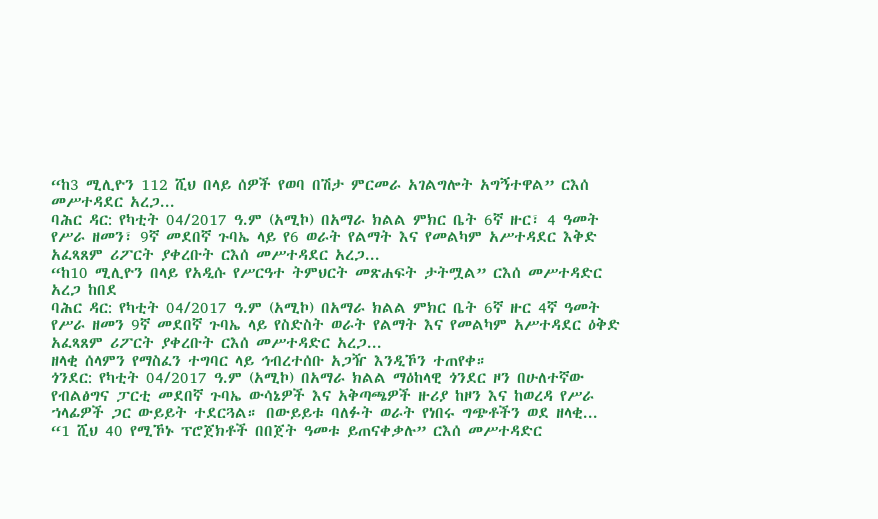“ከ3 ሚሊዮን 112 ሺህ በላይ ሰዎች የወባ በሽታ ምርመራ አገልግሎት አግኝተዋል” ርእሰ መሥተዳደር አረጋ...
ባሕር ዳር: የካቲት 04/2017 ዓ.ም (አሚኮ) በአማራ ክልል ምክር ቤት 6ኛ ዙር፣ 4 ዓመት የሥራ ዘመን፣ 9ኛ መደበኛ ጉባኤ ላይ የ6 ወራት የልማት እና የመልካም አሥተዳደር እቅድ አፈጻጸም ሪፖርት ያቀረቡት ርእሰ መሥተዳደር አረጋ...
“ከ10 ሚሊዮን በላይ የአዲሱ የሥርዓተ ትምህርት መጽሐፍት ታትሟል” ርእሰ መሥተዳድር አረጋ ከበደ
ባሕር ዳር: የካቲት 04/2017 ዓ.ም (አሚኮ) በአማራ ክልል ምክር ቤት 6ኛ ዙር 4ኛ ዓመት የሥራ ዘመን 9ኛ መደበኛ ጉባኤ ላይ የስድስት ወራት የልማት እና የመልካም አሥተዳደር ዕቅድ አፈጻጸም ሪፖርት ያቀረቡት ርእሰ መሥተዳድር አረጋ...
ዘላቂ ሰላምን የማስፈን ተግባር ላይ ኅብረተሰቡ አጋዥ እንዲኾን ተጠየቀ።
ጎንደር: የካቲት 04/2017 ዓ.ም (አሚኮ) በአማራ ክልል ማዕከላዊ ጎንደር ዞን በሁለተኛው የብልፅግና ፓርቲ መደበኛ ጉባኤ ውሳኔዎች እና አቅጣጫዎች ዙሪያ ከዞን እና ከወረዳ የሥራ ኀላፊዎች ጋር ውይይት ተደርጓል። በውይይቱ ባለፉት ወራት የነበሩ ግጭቶችን ወደ ዘላቂ...
“1 ሺህ 40 የሚኾኑ ፕሮጀክቶች በበጀት ዓመቱ ይጠናቀቃሉ” ርእሰ መሥተዳድር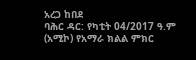አረጋ ከበደ
ባሕር ዳር: የካቲት 04/2017 ዓ.ም (አሚኮ) የአማራ ክልል ምክር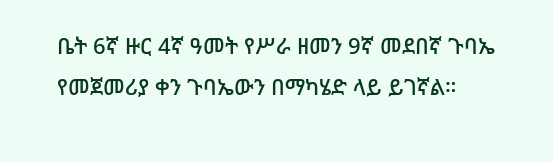ቤት 6ኛ ዙር 4ኛ ዓመት የሥራ ዘመን 9ኛ መደበኛ ጉባኤ የመጀመሪያ ቀን ጉባኤውን በማካሄድ ላይ ይገኛል።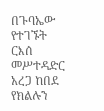በጉባኤው የተገኙት ርእሰ መሥተዳድር አረጋ ከበደ የክልሉን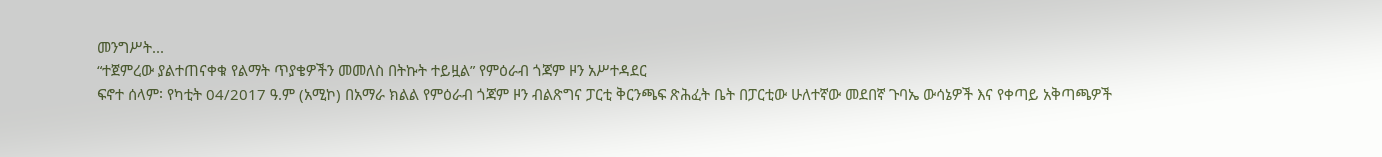መንግሥት...
“ተጀምረው ያልተጠናቀቁ የልማት ጥያቄዎችን መመለስ በትኩት ተይዟል” የምዕራብ ጎጃም ዞን አሥተዳደር
ፍኖተ ሰላም፡ የካቲት 04/2017 ዓ.ም (አሚኮ) በአማራ ክልል የምዕራብ ጎጃም ዞን ብልጽግና ፓርቲ ቅርንጫፍ ጽሕፈት ቤት በፓርቲው ሁለተኛው መደበኛ ጉባኤ ውሳኔዎች እና የቀጣይ አቅጣጫዎች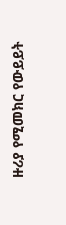ዙሪያ የሚመክር የውይይት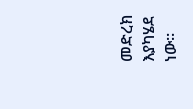መድረክ እያካሄደ ነው።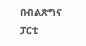በብልጽግና ፓርቲ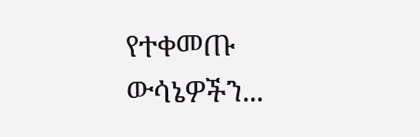የተቀመጡ ውሳኔዎችን...